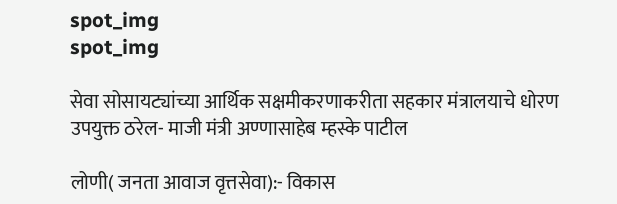spot_img
spot_img

सेवा सोसायट्यांच्या आर्थिक सक्षमीकरणाकरीता सहकार मंत्रालयाचे धोरण उपयुक्त ठरेल- माजी मंत्री अण्णासाहेब म्हस्के पाटील

लोणी( जनता आवाज वृत्तसेवा):- विकास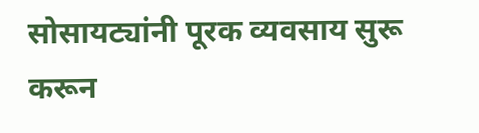सोसायट्यांनी पूरक व्यवसाय सुरू करून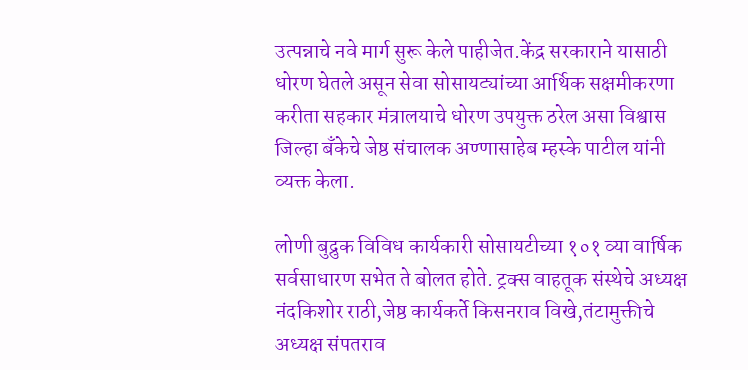उत्पन्नाचे नवे मार्ग सुरू केले पाहीजेत.केंद्र सरकाराने यासाठी धोरण घेतले असून सेवा सोसायट्यांच्या आर्थिक सक्षमीकरणा करीता सहकार मंत्रालयाचे धोरण उपयुक्त ठरेल असा विश्वास जिल्हा बँकेचे जेष्ठ संचालक अण्णासाहेब म्हस्के पाटील यांनी व्यक्त केला.

लोणी बुद्रुक विविध कार्यकारी सोसायटीच्या १०१ व्या वार्षिक सर्वसाधारण सभेत ते बोलत होते. ट्रक्स वाहतूक संस्थेचे अध्यक्ष नंदकिशोर राठी,जेष्ठ कार्यकर्ते किसनराव विखे,तंटामुक्तीचे अध्यक्ष संपतराव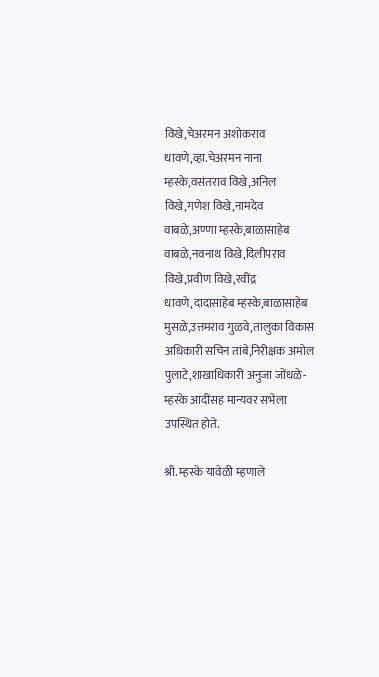विखे,चेअरमन अशोकराव धावणे,व्हा.चेअरमन नाना म्हस्के,वसंतराव विखे,अनिल विखे,गणेश विखे,नामदेव वाबळे,अण्णा म्हस्के,बाळासाहेब वाबळे,नवनाथ विखे,दिलीपराव विखे,प्रवीण विखे,रवींद्र धावणे,दादासाहेब म्हस्के,बाळासाहेब मुसळे,उत्तमराव गुळवे,तालुका विकास अधिकारी सचिन तांबे,निरीक्षक अमोल पुलाटे,शाखाधिकारी अनुजा जोंधळे-म्हस्के आदींसह मान्यवर सभेला उपस्थित होते.

श्री. म्हस्के यावेळी म्हणाले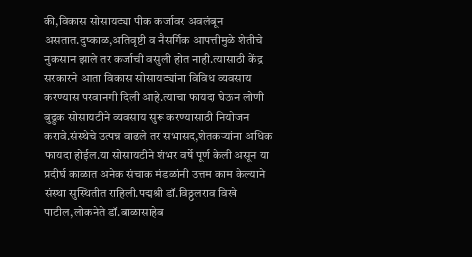की,विकास सोसायट्या पीक कर्जावर अवलंबून असतात.दुष्काळ,अतिवृष्टी व नैसर्गिक आपत्तीमुळे शेतीचे नुकसान झाले तर कर्जाची वसुली होत नाही.त्यासाठी केंद्र सरकारने आता विकास सोसायट्यांना विविध व्यवसाय करण्यास परवानगी दिली आहे.त्याचा फायदा घेऊन लोणी बुद्रुक सोसायटीने व्यवसाय सुरू करण्यासाठी नियोजन करावे.संस्थेचे उत्पन्न वाढले तर सभासद,शेतकऱ्यांना अधिक फायदा होईल.या सोसायटीने शंभर वर्षे पूर्ण केली असून या प्रदीर्घ काळात अनेक संचाक मंडळांनी उत्तम काम केल्याने संस्था सुस्थितीत राहिली.पद्मश्री डॉ.विठ्ठलराव विखे पाटील,लोकनेते डॉ.बाळासाहेब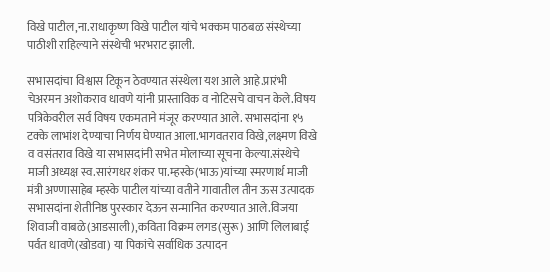विखे पाटील,ना.राधाकृष्ण विखे पाटील यांचे भक्कम पाठबळ संस्थेच्या पाठीशी राहिल्याने संस्थेची भरभराट झाली.

सभासदांचा विश्वास टिकून ठेवण्यात संस्थेला यश आले आहे.प्रारंभी चेअरमन अशोकराव धावणे यांनी प्रास्ताविक व नोटिसचे वाचन केले.विषय पत्रिकेवरील सर्व विषय एकमताने मंजूर करण्यात आले. सभासदांना १५ टक्के लाभांश देण्याचा निर्णय घेण्यात आला.भागवतराव विखे,लक्ष्मण विखे व वसंतराव विखे या सभासदांनी सभेत मोलाच्या सूचना केल्या.संस्थेचे माजी अध्यक्ष स्व.सारंगधर शंकर पा.म्हस्के(भाऊ)यांच्या स्मरणार्थ माजी मंत्री अण्णासाहेब म्हस्के पाटील यांच्या वतीने गावातील तीन ऊस उत्पादक सभासदांना शेतीनिष्ठ पुरस्कार देऊन सन्मानित करण्यात आले.विजया शिवाजी वाबळे(आडसाली),कविता विक्रम लगड(सुरू) आणि लिलाबाई पर्वत धावणे(खोडवा) या पिकांचे सर्वाधिक उत्पादन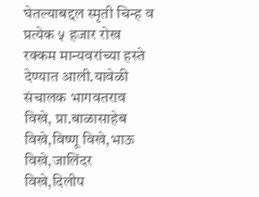घेतल्याबद्दल स्मृती चिन्ह व प्रत्येक ५ हजार रोख रक्कम मान्यवरांच्या हस्ते देण्यात आली.यावेळी संचालक भागवतराव विखे, प्रा.बाळासाहेब विखे,विष्णू विखे,भाऊ विखे,जालिंदर विखे,दिलीप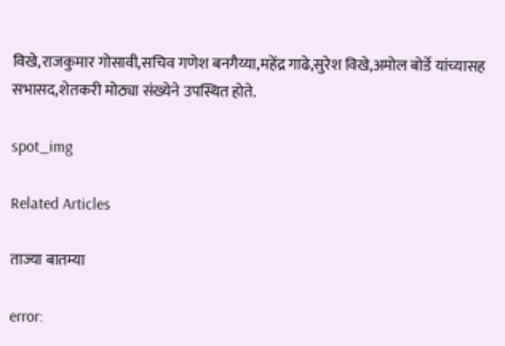विखे,राजकुमार गोसावी,सचिव गणेश बनगैय्या,महेंद्र गाढे,सुरेश विखे,अमोल बोर्डे यांच्यासह सभासद,शेतकरी मोठ्या संख्येने उपस्थित होते.

spot_img

Related Articles

ताज्या बातम्या

error: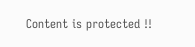Content is protected !!